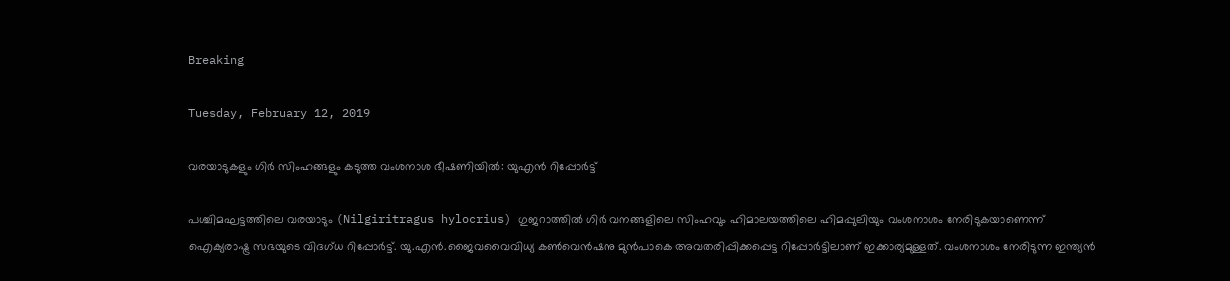Breaking

Tuesday, February 12, 2019

വരയാടുകളും ഗിര്‍ സിംഹങ്ങളും കടുത്ത വംശനാശ ഭീഷണിയില്‍: യുഎന്‍ റിപ്പോര്‍ട്ട്

പശ്ചിമഘട്ടത്തിലെ വരയാടും (Nilgiritragus hylocrius) ഗുജറാത്തിൽ ഗിർ വനങ്ങളിലെ സിംഹവും ഹിമാലയത്തിലെ ഹിമപ്പുലിയും വംശനാശം നേരിടുകയാണെന്ന് ഐക്യരാഷ്ട്ര സഭയുടെ വിദഗ്ധ റിപ്പോർട്ട്. യു.എൻ.ജൈവവൈവിധ്യ കൺവെൻഷനു മുൻപാകെ അവതരിപ്പിക്കപ്പെട്ട റിപ്പോർട്ടിലാണ് ഇക്കാര്യമുള്ളത്. വംശനാശം നേരിടുന്ന ഇന്ത്യൻ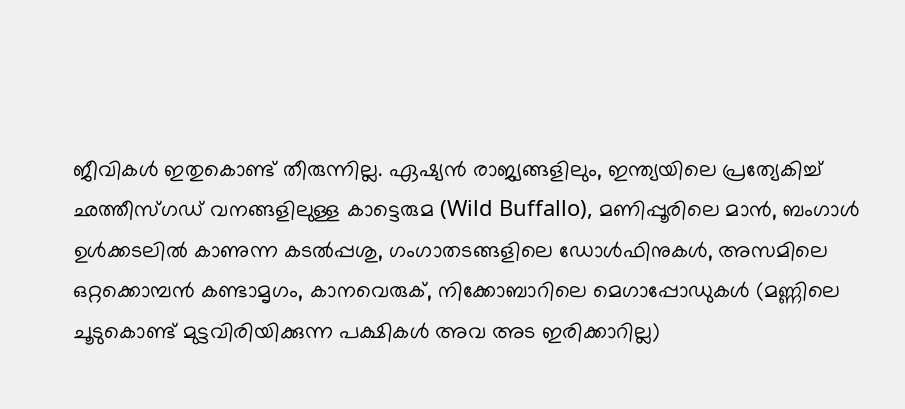ജീവികൾ ഇതുകൊണ്ട് തീരുന്നില്ല. ഏഷ്യൻ രാജ്യങ്ങളിലും, ഇന്ത്യയിലെ പ്രത്യേകിച്ച് ഛത്തീസ്ഗഡ് വനങ്ങളിലുള്ള കാട്ടെരുമ (Wild Buffallo), മണിപ്പൂരിലെ മാൻ, ബംഗാൾ ഉൾക്കടലിൽ കാണുന്ന കടൽപ്പശു, ഗംഗാതടങ്ങളിലെ ഡോൾഫിനുകൾ, അസമിലെ ഒറ്റക്കൊമ്പൻ കണ്ടാമൃഗം, കാനവെരുക്, നിക്കോബാറിലെ മെഗാപ്പോഡുകൾ (മണ്ണിലെ ചൂടുകൊണ്ട് മുട്ടവിരിയിക്കുന്ന പക്ഷികൾ അവ അട ഇരിക്കാറില്ല)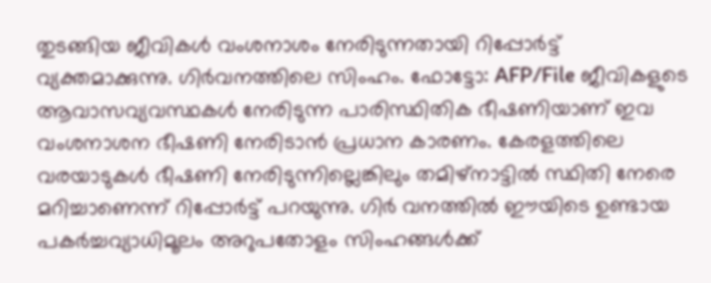തുടങ്ങിയ ജീവികൾ വംശനാശം നേരിടുന്നതായി റിപ്പോർട്ട് വ്യക്തമാക്കുന്നു. ഗിർവനത്തിലെ സിംഹം. ഫോട്ടോ: AFP/File ജീവികളുടെ ആവാസവ്യവസ്ഥകൾ നേരിടുന്ന പാരിസ്ഥിതിക ഭീഷണിയാണ് ഇവ വംശനാശന ഭീഷണി നേരിടാൻ പ്രധാന കാരണം. കേരളത്തിലെ വരയാടുകൾ ഭീഷണി നേരിടുന്നില്ലെങ്കിലും തമിഴ്നാട്ടിൽ സ്ഥിതി നേരെ മറിച്ചാണെന്ന് റിപ്പോർട്ട് പറയുന്നു. ഗിർ വനത്തിൽ ഈയിടെ ഉണ്ടായ പകർച്ചവ്യാധിമൂലം അറുപതോളം സിംഹങ്ങൾക്ക്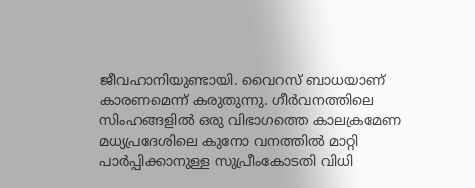ജീവഹാനിയുണ്ടായി. വൈറസ് ബാധയാണ് കാരണമെന്ന് കരുതുന്നു. ഗീർവനത്തിലെ സിംഹങ്ങളിൽ ഒരു വിഭാഗത്തെ കാലക്രമേണ മധ്യപ്രദേശിലെ കുനോ വനത്തിൽ മാറ്റി പാർപ്പിക്കാനുള്ള സുപ്രീംകോടതി വിധി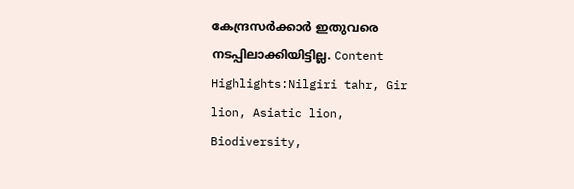കേന്ദ്രസർക്കാർ ഇതുവരെ നടപ്പിലാക്കിയിട്ടില്ല. Content Highlights:Nilgiri tahr, Gir lion, Asiatic lion, Biodiversity,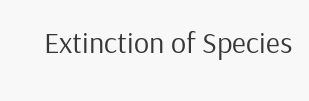Extinction of Species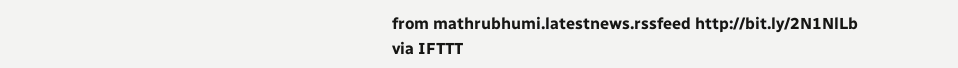from mathrubhumi.latestnews.rssfeed http://bit.ly/2N1NlLb
via IFTTT